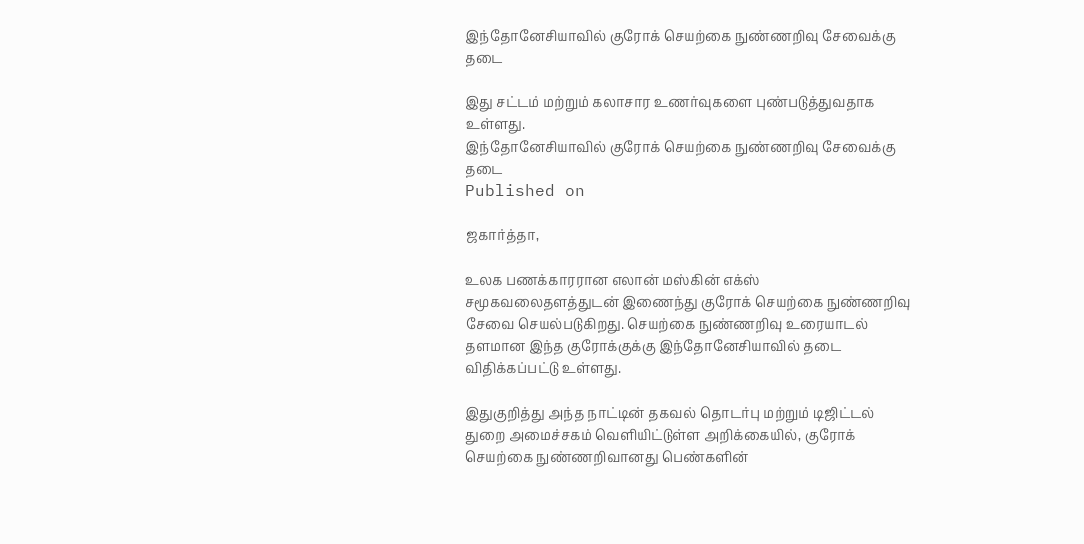இந்தோனேசியாவில் குரோக் செயற்கை நுண்ணறிவு சேவைக்கு தடை

இது சட்டம் மற்றும் கலாசார உணர்வுகளை புண்படுத்துவதாக உள்ளது.
இந்தோனேசியாவில் குரோக் செயற்கை நுண்ணறிவு சேவைக்கு தடை
Published on

ஜகார்த்தா,

உலக பணக்காரரான எலான் மஸ்கின் எக்ஸ் சமூகவலைதளத்துடன் இணைந்து குரோக் செயற்கை நுண்ணறிவு சேவை செயல்படுகிறது. செயற்கை நுண்ணறிவு உரையாடல் தளமான இந்த குரோக்குக்கு இந்தோனேசியாவில் தடை விதிக்கப்பட்டு உள்ளது.

இதுகுறித்து அந்த நாட்டின் தகவல் தொடர்பு மற்றும் டிஜிட்டல் துறை அமைச்சகம் வெளியிட்டுள்ள அறிக்கையில், குரோக் செயற்கை நுண்ணறிவானது பெண்களின்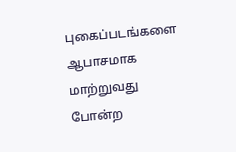புகைப்படங்களை ஆபாசமாக மாற்றுவது போன்ற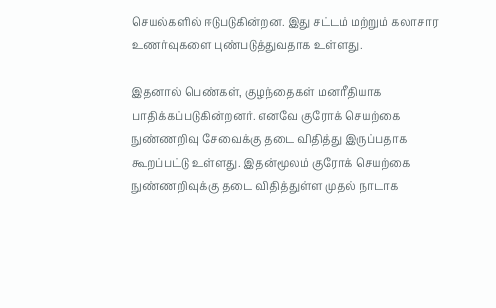செயல்களில் ஈடுபடுகின்றன. இது சட்டம் மற்றும் கலாசார உணர்வுகளை புண்படுத்துவதாக உள்ளது.

இதனால் பெண்கள், குழந்தைகள் மனரீதியாக பாதிக்கப்படுகின்றனர். எனவே குரோக் செயற்கை நுண்ணறிவு சேவைக்கு தடை விதித்து இருப்பதாக கூறப்பட்டு உள்ளது. இதன்மூலம் குரோக் செயற்கை நுண்ணறிவுக்கு தடை விதித்துள்ள முதல் நாடாக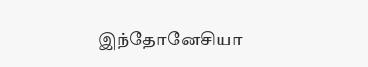இந்தோனேசியா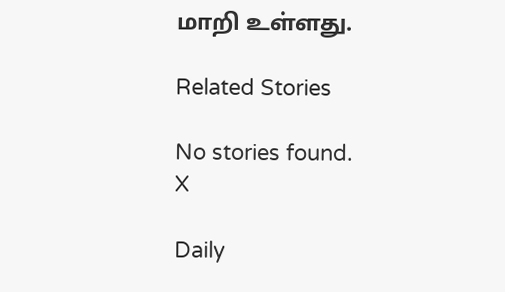மாறி உள்ளது.

Related Stories

No stories found.
X

Daily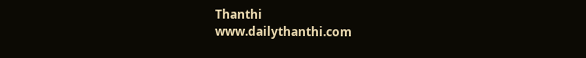Thanthi
www.dailythanthi.com